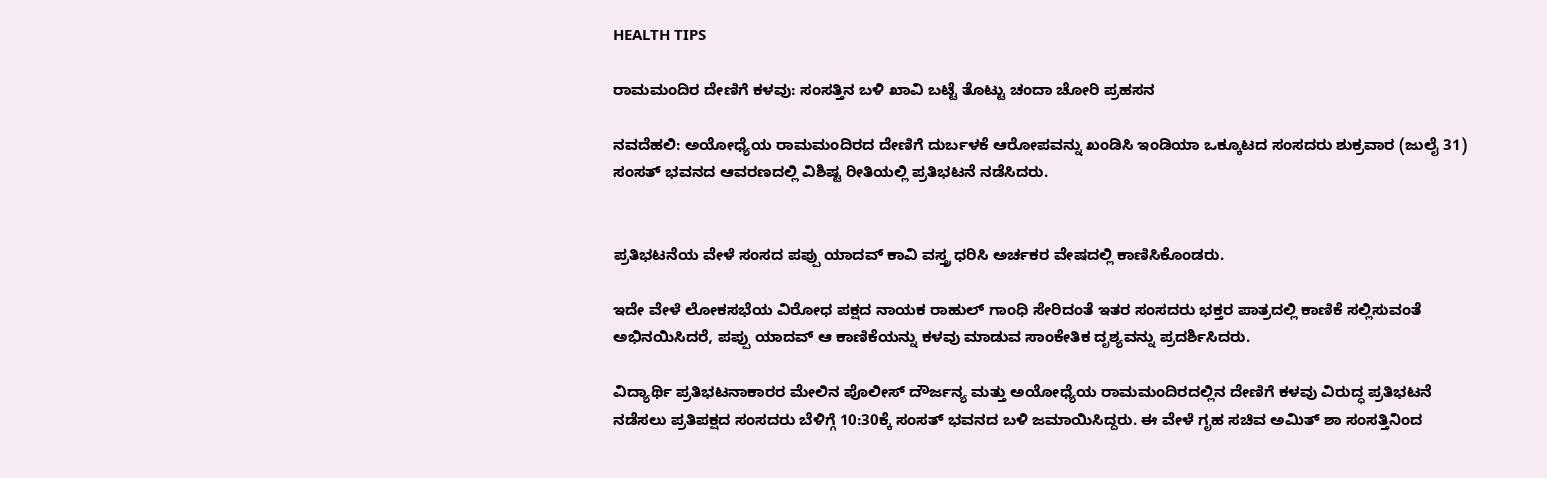HEALTH TIPS

ರಾಮಮಂದಿರ ದೇಣಿಗೆ ಕಳವು: ಸಂಸತ್ತಿನ ಬಳಿ ಖಾವಿ ಬಟ್ಟೆ ತೊಟ್ಟು ಚಂದಾ ಚೋರಿ ಪ್ರಹಸನ

ನವದೆಹಲಿ: ಅಯೋಧ್ಯೆಯ ರಾಮಮಂದಿರದ ದೇಣಿಗೆ ದುರ್ಬಳಕೆ ಆರೋಪವನ್ನು ಖಂಡಿಸಿ ಇಂಡಿಯಾ ಒಕ್ಕೂಟದ ಸಂಸದರು ಶುಕ್ರವಾರ (ಜುಲೈ 31) ಸಂಸತ್ ಭವನದ ಆವರಣದಲ್ಲಿ ವಿಶಿಷ್ಟ ರೀತಿಯಲ್ಲಿ ಪ್ರತಿಭಟನೆ ನಡೆಸಿದರು.


ಪ್ರತಿಭಟನೆಯ ವೇಳೆ ಸಂಸದ ಪಪ್ಪು ಯಾದವ್ ಕಾವಿ ವಸ್ತ್ರ ಧರಿಸಿ ಅರ್ಚಕರ ವೇಷದಲ್ಲಿ ಕಾಣಿಸಿಕೊಂಡರು.

ಇದೇ ವೇಳೆ ಲೋಕಸಭೆಯ ವಿರೋಧ ಪಕ್ಷದ ನಾಯಕ ರಾಹುಲ್ ಗಾಂಧಿ ಸೇರಿದಂತೆ ಇತರ ಸಂಸದರು ಭಕ್ತರ ಪಾತ್ರದಲ್ಲಿ ಕಾಣಿಕೆ ಸಲ್ಲಿಸುವಂತೆ ಅಭಿನಯಿಸಿದರೆ, ಪಪ್ಪು ಯಾದವ್ ಆ ಕಾಣಿಕೆಯನ್ನು ಕಳವು ಮಾಡುವ ಸಾಂಕೇತಿಕ ದೃಶ್ಯವನ್ನು ಪ್ರದರ್ಶಿಸಿದರು.

ವಿದ್ಯಾರ್ಥಿ ಪ್ರತಿಭಟನಾಕಾರರ ಮೇಲಿನ ಪೊಲೀಸ್ ದೌರ್ಜನ್ಯ ಮತ್ತು ಅಯೋಧ್ಯೆಯ ರಾಮಮಂದಿರದಲ್ಲಿನ ದೇಣಿಗೆ ಕಳವು ವಿರುದ್ಧ ಪ್ರತಿಭಟನೆ ನಡೆಸಲು ಪ್ರತಿಪಕ್ಷದ ಸಂಸದರು ಬೆಳಿಗ್ಗೆ 10:30ಕ್ಕೆ ಸಂಸತ್ ಭವನದ ಬಳಿ ಜಮಾಯಿಸಿದ್ದರು. ಈ ವೇಳೆ ಗೃಹ ಸಚಿವ ಅಮಿತ್ ಶಾ ಸಂಸತ್ತಿನಿಂದ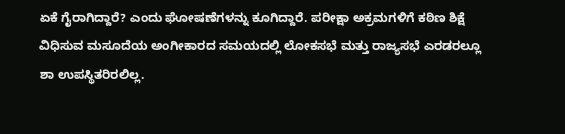ಏಕೆ ಗೈರಾಗಿದ್ದಾರೆ? ಎಂದು ಘೋಷಣೆಗಳನ್ನು ಕೂಗಿದ್ದಾರೆ. ಪರೀಕ್ಷಾ ಅಕ್ರಮಗಳಿಗೆ ಕಠಿಣ ಶಿಕ್ಷೆ ವಿಧಿಸುವ ಮಸೂದೆಯ ಅಂಗೀಕಾರದ ಸಮಯದಲ್ಲಿ ಲೋಕಸಭೆ ಮತ್ತು ರಾಜ್ಯಸಭೆ ಎರಡರಲ್ಲೂ ಶಾ ಉಪಸ್ಥಿತರಿರಲಿಲ್ಲ.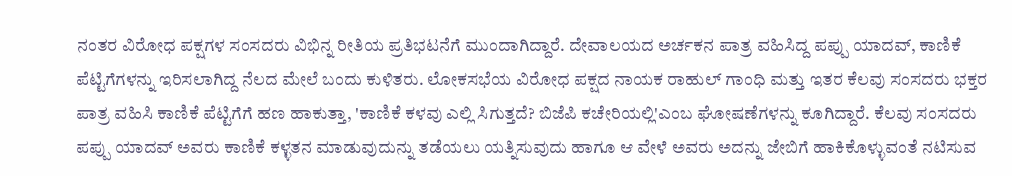ನಂತರ ವಿರೋಧ ಪಕ್ಷಗಳ ಸಂಸದರು ವಿಭಿನ್ನ ರೀತಿಯ ಪ್ರತಿಭಟನೆಗೆ ಮುಂದಾಗಿದ್ದಾರೆ. ದೇವಾಲಯದ ಅರ್ಚಕನ ಪಾತ್ರ ವಹಿಸಿದ್ದ ಪಪ್ಪು ಯಾದವ್, ಕಾಣಿಕೆ ಪೆಟ್ಟಿಗೆಗಳನ್ನು ಇರಿಸಲಾಗಿದ್ದ ನೆಲದ ಮೇಲೆ ಬಂದು ಕುಳಿತರು. ಲೋಕಸಭೆಯ ವಿರೋಧ ಪಕ್ಷದ ನಾಯಕ ರಾಹುಲ್ ಗಾಂಧಿ ಮತ್ತು ಇತರ ಕೆಲವು ಸಂಸದರು ಭಕ್ತರ ಪಾತ್ರ ವಹಿಸಿ ಕಾಣಿಕೆ ಪೆಟ್ಟಿಗೆಗೆ ಹಣ ಹಾಕುತ್ತಾ, 'ಕಾಣಿಕೆ ಕಳವು ಎಲ್ಲಿ ಸಿಗುತ್ತದೆ? ಬಿಜೆಪಿ ಕಚೇರಿಯಲ್ಲಿ'ಎಂಬ ಘೋಷಣೆಗಳನ್ನು ಕೂಗಿದ್ದಾರೆ. ಕೆಲವು ಸಂಸದರು ಪಪ್ಪು ಯಾದವ್ ಅವರು ಕಾಣಿಕೆ ಕಳ್ಳತನ ಮಾಡುವುದುನ್ನು ತಡೆಯಲು ಯತ್ನಿಸುವುದು ಹಾಗೂ ಆ ವೇಳೆ ಅವರು ಅದನ್ನು ಜೇಬಿಗೆ ಹಾಕಿಕೊಳ್ಳುವಂತೆ ನಟಿಸುವ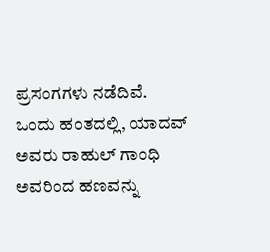ಪ್ರಸಂಗಗಳು ನಡೆದಿವೆ. ಒಂದು ಹಂತದಲ್ಲಿ, ಯಾದವ್ ಅವರು ರಾಹುಲ್ ಗಾಂಧಿ ಅವರಿಂದ ಹಣವನ್ನು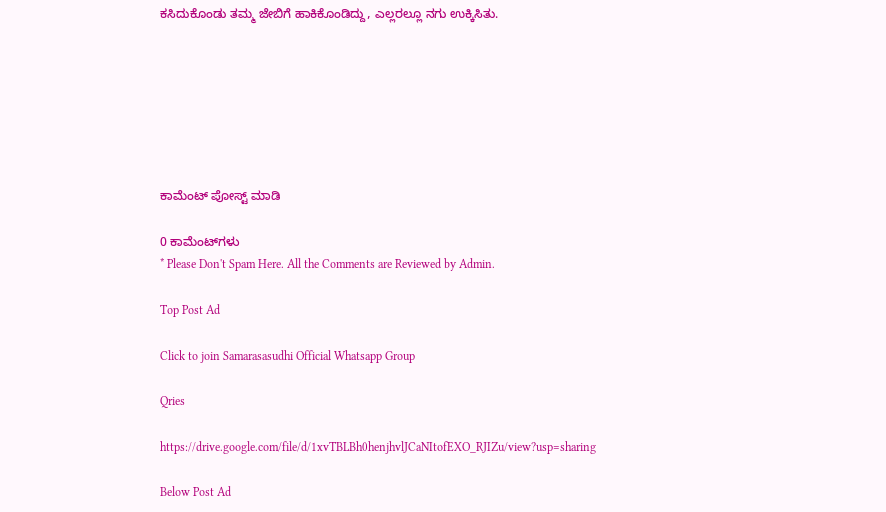ಕಸಿದುಕೊಂಡು ತಮ್ಮ ಜೇಬಿಗೆ ಹಾಕಿಕೊಂಡಿದ್ದು, ಎಲ್ಲರಲ್ಲೂ ನಗು ಉಕ್ಕಿಸಿತು.







ಕಾಮೆಂಟ್‌‌ ಪೋಸ್ಟ್‌ ಮಾಡಿ

0 ಕಾಮೆಂಟ್‌ಗಳು
* Please Don't Spam Here. All the Comments are Reviewed by Admin.

Top Post Ad

Click to join Samarasasudhi Official Whatsapp Group

Qries

https://drive.google.com/file/d/1xvTBLBh0henjhvlJCaNItofEXO_RJIZu/view?usp=sharing

Below Post Ad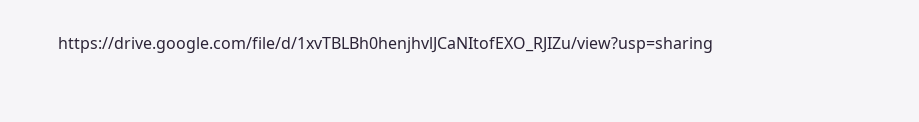https://drive.google.com/file/d/1xvTBLBh0henjhvlJCaNItofEXO_RJIZu/view?usp=sharing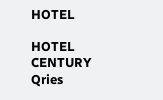HOTEL

HOTEL
CENTURY
Qries